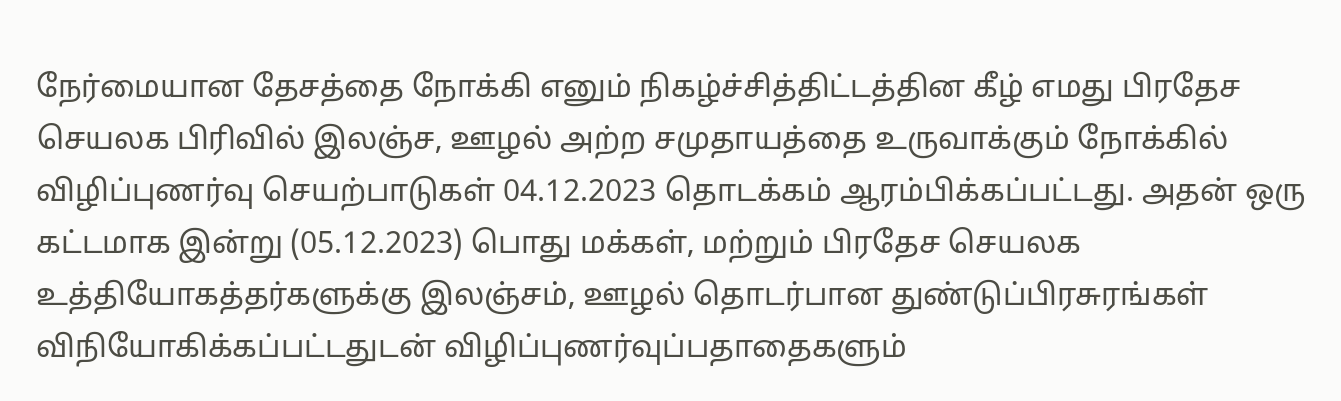நேர்மையான தேசத்தை நோக்கி எனும் நிகழ்ச்சித்திட்டத்தின கீழ் எமது பிரதேச செயலக பிரிவில் இலஞ்ச, ஊழல் அற்ற சமுதாயத்தை உருவாக்கும் நோக்கில் விழிப்புணர்வு செயற்பாடுகள் 04.12.2023 தொடக்கம் ஆரம்பிக்கப்பட்டது. அதன் ஒரு கட்டமாக இன்று (05.12.2023) பொது மக்கள், மற்றும் பிரதேச செயலக உத்தியோகத்தர்களுக்கு இலஞ்சம், ஊழல் தொடர்பான துண்டுப்பிரசுரங்கள் விநியோகிக்கப்பட்டதுடன் விழிப்புணர்வுப்பதாதைகளும்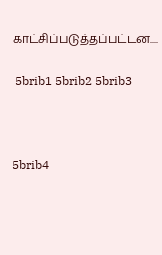காட்சிப்படுத்தப்பட்டன....

 5brib1 5brib2 5brib3



5brib4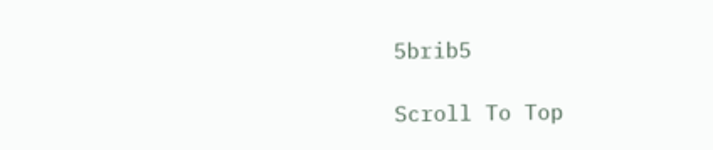5brib5

Scroll To Top